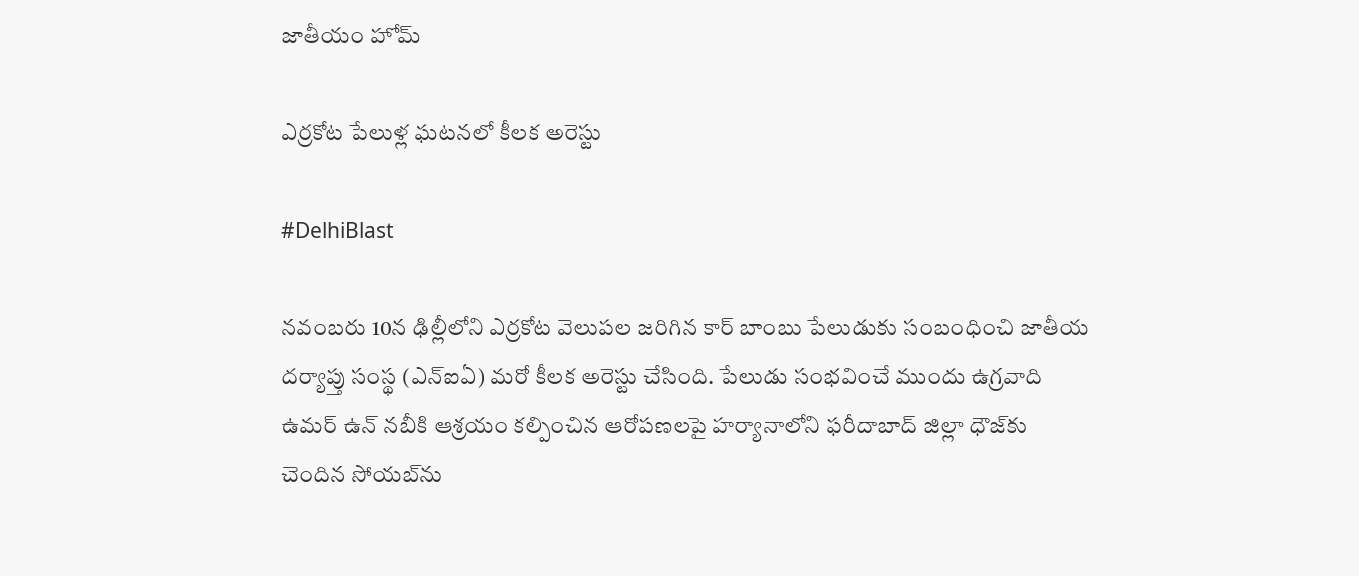జాతీయం హోమ్

ఎర్రకోట పేలుళ్ల ఘటనలో కీలక అరెస్టు

#DelhiBlast

నవంబరు 10న ఢిల్లీలోని ఎర్రకోట వెలుపల జరిగిన కార్ బాంబు పేలుడుకు సంబంధించి జాతీయ దర్యాప్తు సంస్థ (ఎన్‌ఐఏ) మరో కీలక అరెస్టు చేసింది. పేలుడు సంభవించే ముందు ఉగ్రవాది ఉమర్ ఉన్ నబీకి ఆశ్రయం కల్పించిన ఆరోపణలపై హర్యానాలోని ఫరీదాబాద్‌ జిల్లా ధౌజ్‌కు చెందిన సోయబ్‌ను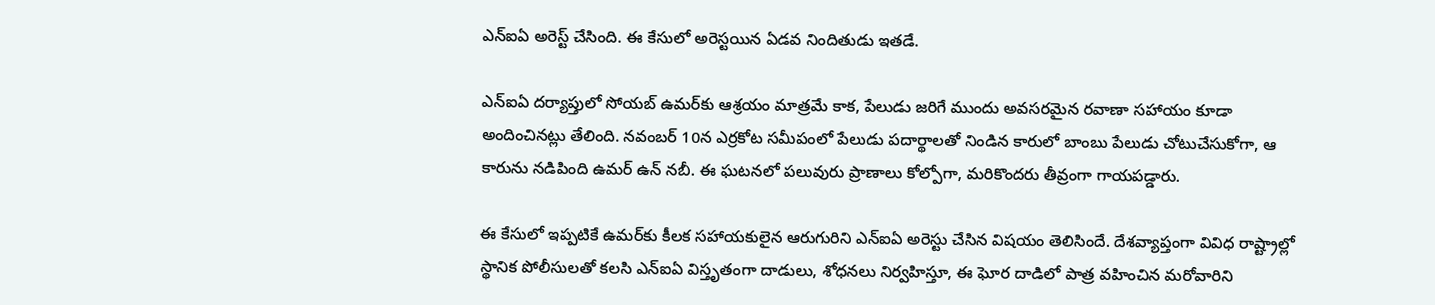ఎన్‌ఐఏ అరెస్ట్ చేసింది. ఈ కేసులో అరెస్టయిన ఏడవ నిందితుడు ఇతడే.

ఎన్‌ఐఏ దర్యాప్తులో సోయబ్ ఉమర్‌కు ఆశ్రయం మాత్రమే కాక, పేలుడు జరిగే ముందు అవసరమైన రవాణా సహాయం కూడా అందించినట్లు తేలింది. నవంబర్ 10న ఎర్రకోట సమీపంలో పేలుడు పదార్థాలతో నిండిన కారులో బాంబు పేలుడు చోటుచేసుకోగా, ఆ కారును నడిపింది ఉమర్ ఉన్ నబీ. ఈ ఘటనలో పలువురు ప్రాణాలు కోల్పోగా, మరికొందరు తీవ్రంగా గాయపడ్డారు.

ఈ కేసులో ఇప్పటికే ఉమర్‌కు కీలక సహాయకులైన ఆరుగురిని ఎన్‌ఐఏ అరెస్టు చేసిన విషయం తెలిసిందే. దేశవ్యాప్తంగా వివిధ రాష్ట్రాల్లో స్థానిక పోలీసులతో కలసి ఎన్‌ఐఏ విస్తృతంగా దాడులు, శోధనలు నిర్వహిస్తూ, ఈ ఘోర దాడిలో పాత్ర వహించిన మరోవారిని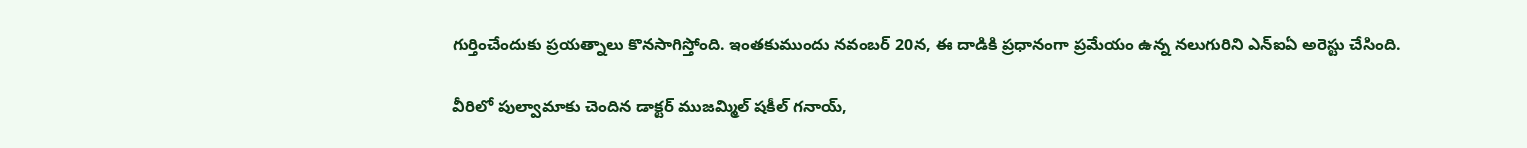గుర్తించేందుకు ప్రయత్నాలు కొనసాగిస్తోంది. ఇంతకుముందు నవంబర్ 20న, ఈ దాడికి ప్రధానంగా ప్రమేయం ఉన్న నలుగురిని ఎన్‌ఐఏ అరెస్టు చేసింది.

వీరిలో పుల్వామాకు చెందిన డాక్టర్ ముజమ్మిల్ షకీల్ గనాయ్,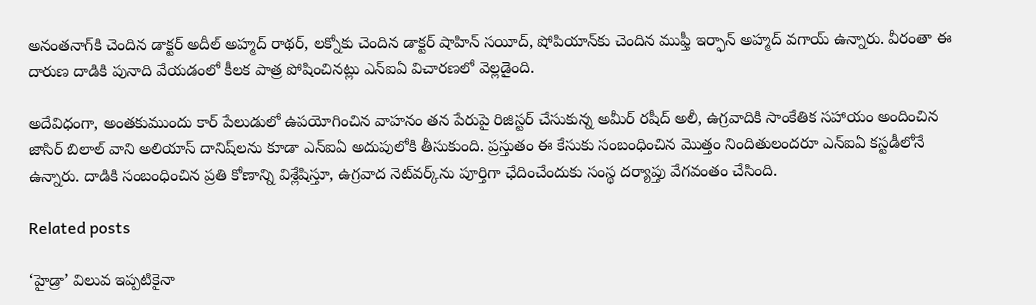అనంతనాగ్‌కి చెందిన డాక్టర్ అదీల్ అహ్మద్ రాథర్, లక్నోకు చెందిన డాక్టర్ షాహిన్ సయీద్, షోపియాన్‌కు చెందిన ముఫ్తీ ఇర్ఫాన్ అహ్మద్ వగాయ్ ఉన్నారు. వీరంతా ఈ దారుణ దాడికి పునాది వేయడంలో కీలక పాత్ర పోషించినట్లు ఎన్‌ఐఏ విచారణలో వెల్లడైంది.

అదేవిధంగా, అంతకుముందు కార్ పేలుడులో ఉపయోగించిన వాహనం తన పేరుపై రిజిస్టర్ చేసుకున్న అమీర్ రషీద్ అలీ, ఉగ్రవాదికి సాంకేతిక సహాయం అందించిన జాసిర్ బిలాల్ వాని అలియాస్ దానిష్‌లను కూడా ఎన్‌ఐఏ అదుపులోకి తీసుకుంది. ప్రస్తుతం ఈ కేసుకు సంబంధించిన మొత్తం నిందితులందరూ ఎన్‌ఐఏ కస్టడీలోనే ఉన్నారు. దాడికి సంబంధించిన ప్రతి కోణాన్ని విశ్లేషిస్తూ, ఉగ్రవాద నెట్‌వర్క్‌ను పూర్తిగా ఛేదించేందుకు సంస్థ దర్యాప్తు వేగవంతం చేసింది.

Related posts

‘హైడ్రా’ విలువ ఇప్పటికైనా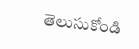తెలుసుకోండి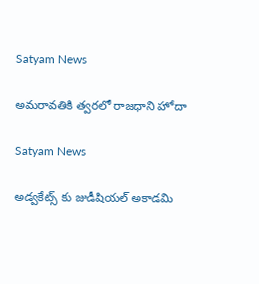Satyam News

అమరావతికి త్వరలో రాజధాని హోదా

Satyam News

అడ్వకేట్స్‌ కు జుడీషియల్‌ అకాడమి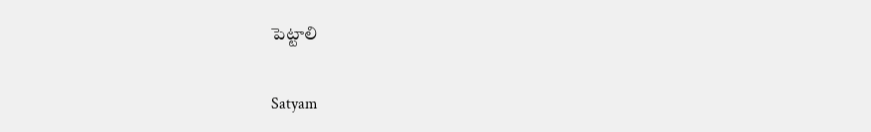పెట్టాలి

Satyam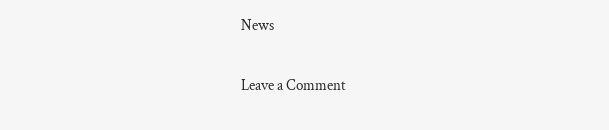News

Leave a Comment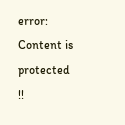error: Content is protected !!